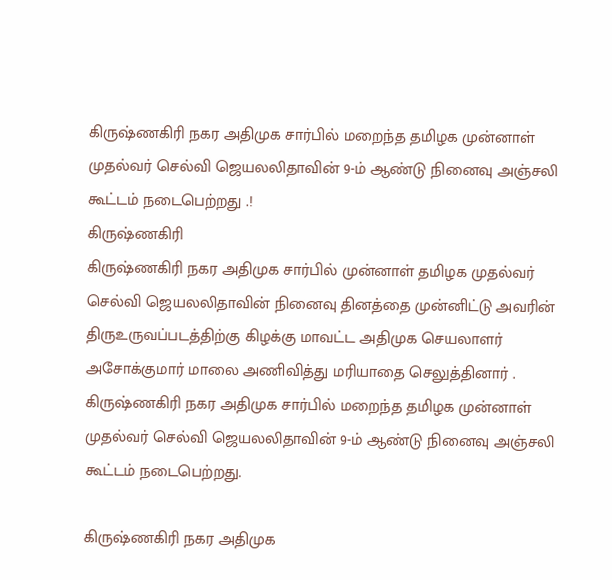கிருஷ்ணகிரி நகர அதிமுக சார்பில் மறைந்த தமிழக முன்னாள் முதல்வர் செல்வி ஜெயலலிதாவின் 9-ம் ஆண்டு நினைவு அஞ்சலி கூட்டம் நடைபெற்றது .!
கிருஷ்ணகிரி
கிருஷ்ணகிரி நகர அதிமுக சார்பில் முன்னாள் தமிழக முதல்வர் செல்வி ஜெயலலிதாவின் நினைவு தினத்தை முன்னிட்டு அவரின் திருஉருவப்படத்திற்கு கிழக்கு மாவட்ட அதிமுக செயலாளர் அசோக்குமார் மாலை அணிவித்து மரியாதை செலுத்தினார் .
கிருஷ்ணகிரி நகர அதிமுக சார்பில் மறைந்த தமிழக முன்னாள் முதல்வர் செல்வி ஜெயலலிதாவின் 9-ம் ஆண்டு நினைவு அஞ்சலி கூட்டம் நடைபெற்றது.

கிருஷ்ணகிரி நகர அதிமுக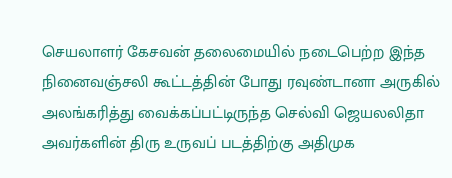செயலாளர் கேசவன் தலைமையில் நடைபெற்ற இந்த நினைவஞ்சலி கூட்டத்தின் போது ரவுண்டானா அருகில் அலங்கரித்து வைக்கப்பட்டிருந்த செல்வி ஜெயலலிதா அவர்களின் திரு உருவப் படத்திற்கு அதிமுக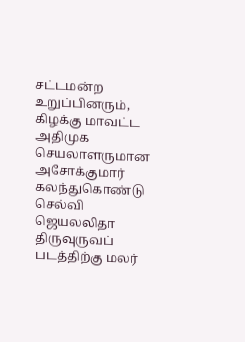சட்டமன்ற உறுப்பினரும், கிழக்கு மாவட்ட அதிமுக செயலாளருமான அசோக்குமார் கலந்துகொண்டு செல்வி ஜெயலலிதா திருவுருவப் படத்திற்கு மலர்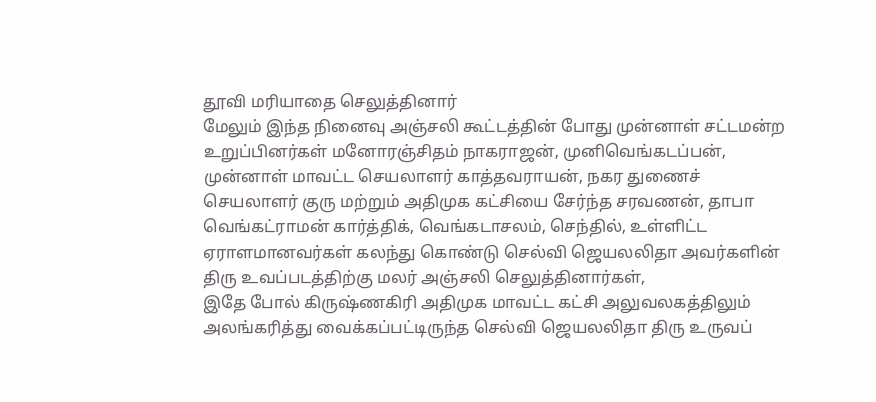தூவி மரியாதை செலுத்தினார்
மேலும் இந்த நினைவு அஞ்சலி கூட்டத்தின் போது முன்னாள் சட்டமன்ற உறுப்பினர்கள் மனோரஞ்சிதம் நாகராஜன், முனிவெங்கடப்பன், முன்னாள் மாவட்ட செயலாளர் காத்தவராயன், நகர துணைச் செயலாளர் குரு மற்றும் அதிமுக கட்சியை சேர்ந்த சரவணன், தாபா வெங்கட்ராமன் கார்த்திக், வெங்கடாசலம், செந்தில், உள்ளிட்ட ஏராளமானவர்கள் கலந்து கொண்டு செல்வி ஜெயலலிதா அவர்களின் திரு உவப்படத்திற்கு மலர் அஞ்சலி செலுத்தினார்கள்,
இதே போல் கிருஷ்ணகிரி அதிமுக மாவட்ட கட்சி அலுவலகத்திலும் அலங்கரித்து வைக்கப்பட்டிருந்த செல்வி ஜெயலலிதா திரு உருவப்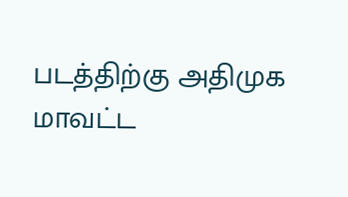படத்திற்கு அதிமுக மாவட்ட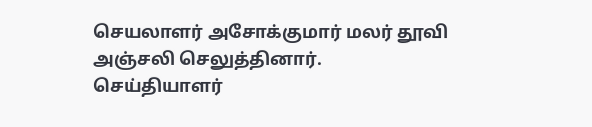செயலாளர் அசோக்குமார் மலர் தூவி அஞ்சலி செலுத்தினார்.
செய்தியாளர்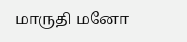மாருதி மனோ